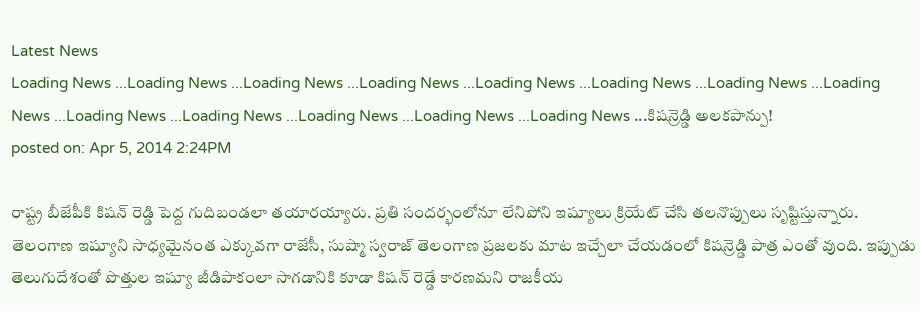Latest News
Loading News ...Loading News ...Loading News ...Loading News ...Loading News ...Loading News ...Loading News ...Loading News ...Loading News ...Loading News ...Loading News ...Loading News ...Loading News ...కిషన్రెడ్డి అలకపాన్పు!
posted on: Apr 5, 2014 2:24PM

రాష్ట్ర బీజేపీకి కిషన్ రెడ్డి పెద్ద గుదిబండలా తయారయ్యారు. ప్రతి సందర్భంలోనూ లేనిపోని ఇష్యూలు క్రియేట్ చేసి తలనొప్పులు సృష్టిస్తున్నారు. తెలంగాణ ఇష్యూని సాధ్యమైనంత ఎక్కువగా రాజేసీ, సుష్మా స్వరాజ్ తెలంగాణ ప్రజలకు మాట ఇచ్చేలా చేయడంలో కిషన్రెడ్డి పాత్ర ఎంతో వుంది. ఇప్పుడు తెలుగుదేశంతో పొత్తుల ఇష్యూ జీడిపాకంలా సాగడానికి కూడా కిషన్ రెడ్డే కారణమని రాజకీయ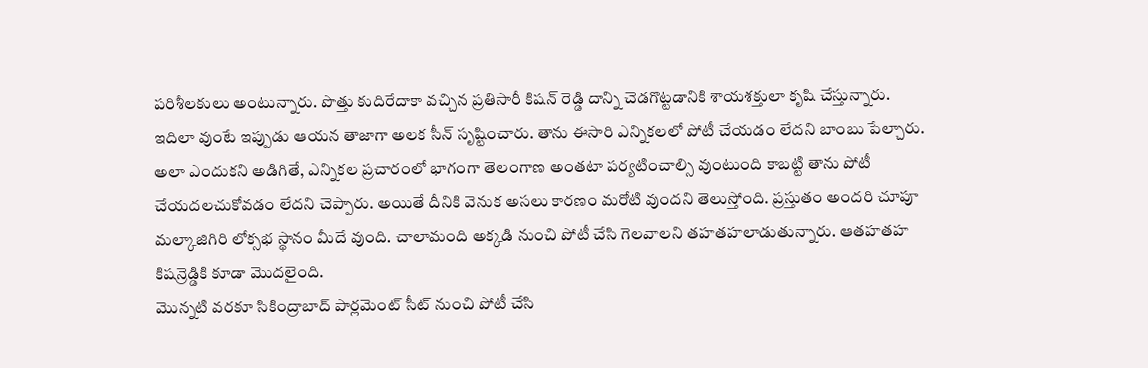పరిశీలకులు అంటున్నారు. పొత్తు కుదిరేదాకా వచ్చిన ప్రతిసారీ కిషన్ రెడ్డి దాన్ని చెడగొట్టడానికి శాయశక్తులా కృషి చేస్తున్నారు.
ఇదిలా వుంటే ఇప్పుడు ఆయన తాజాగా అలక సీన్ సృష్టించారు. తాను ఈసారి ఎన్నికలలో పోటీ చేయడం లేదని బాంబు పేల్చారు. అలా ఎందుకని అడిగితే, ఎన్నికల ప్రచారంలో భాగంగా తెలంగాణ అంతటా పర్యటించాల్సి వుంటుంది కాబట్టి తాను పోటీ చేయదలచుకోవడం లేదని చెప్పారు. అయితే దీనికి వెనుక అసలు కారణం మరోటి వుందని తెలుస్తోంది. ప్రస్తుతం అందరి చూపూ మల్కాజిగిరి లోక్సభ స్థానం మీదే వుంది. చాలామంది అక్కడి నుంచి పోటీ చేసి గెలవాలని తహతహలాడుతున్నారు. ఆతహతహ కిషన్రెడ్డికి కూడా మొదలైంది.
మొన్నటి వరకూ సికింద్రాబాద్ పార్లమెంట్ సీట్ నుంచి పోటీ చేసి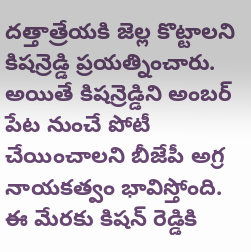దత్తాత్రేయకి జెల్ల కొట్టాలని కిషన్రెడ్డి ప్రయత్నించారు. అయితే కిషన్రెడ్డిని అంబర్ పేట నుంచే పోటీ చేయించాలని బీజేపీ అగ్ర నాయకత్వం భావిస్తోంది. ఈ మేరకు కిషన్ రెడ్డికి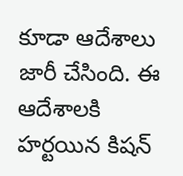కూడా ఆదేశాలు జారీ చేసింది. ఈ ఆదేశాలకి హర్టయిన కిషన్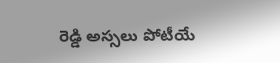రెడ్డి అస్సలు పోటీయే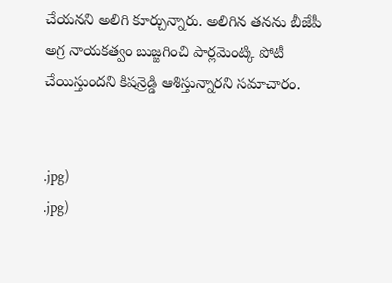చేయనని అలిగి కూర్చున్నారు. అలిగిన తనను బీజేపీ అగ్ర నాయకత్వం బుజ్జగించి పార్లమెంట్కి పోటీ చేయిస్తుందని కిషన్రెడ్డి ఆశిస్తున్నారని సమాచారం.


.jpg)
.jpg)